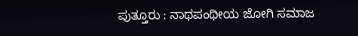ಪುತ್ತೂರು : ನಾಥಪಂಥೀಯ ಜೋಗಿ ಸಮಾಜ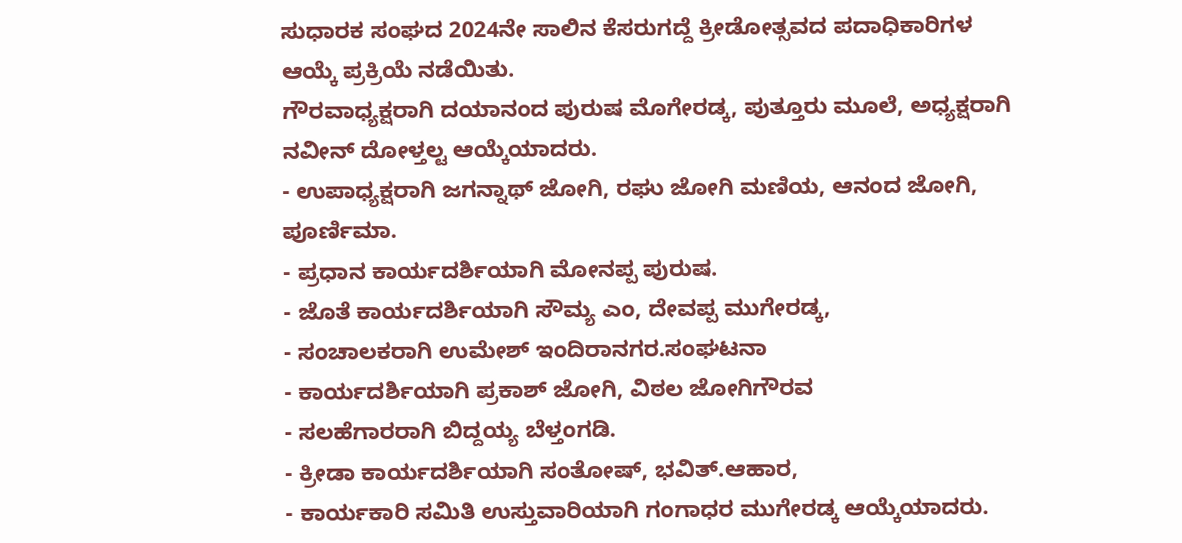ಸುಧಾರಕ ಸಂಘದ 2024ನೇ ಸಾಲಿನ ಕೆಸರುಗದ್ದೆ ಕ್ರೀಡೋತ್ಸವದ ಪದಾಧಿಕಾರಿಗಳ ಆಯ್ಕೆ ಪ್ರಕ್ರಿಯೆ ನಡೆಯಿತು.
ಗೌರವಾಧ್ಯಕ್ಷರಾಗಿ ದಯಾನಂದ ಪುರುಷ ಮೊಗೇರಡ್ಕ, ಪುತ್ತೂರು ಮೂಲೆ, ಅಧ್ಯಕ್ಷರಾಗಿ ನವೀನ್ ದೋಳ್ತಲ್ಟ ಆಯ್ಕೆಯಾದರು.
- ಉಪಾಧ್ಯಕ್ಷರಾಗಿ ಜಗನ್ನಾಥ್ ಜೋಗಿ, ರಘು ಜೋಗಿ ಮಣಿಯ, ಆನಂದ ಜೋಗಿ, ಪೂರ್ಣಿಮಾ.
- ಪ್ರಧಾನ ಕಾರ್ಯದರ್ಶಿಯಾಗಿ ಮೋನಪ್ಪ ಪುರುಷ.
- ಜೊತೆ ಕಾರ್ಯದರ್ಶಿಯಾಗಿ ಸೌಮ್ಯ ಎಂ, ದೇವಪ್ಪ ಮುಗೇರಡ್ಕ,
- ಸಂಚಾಲಕರಾಗಿ ಉಮೇಶ್ ಇಂದಿರಾನಗರ.ಸಂಘಟನಾ
- ಕಾರ್ಯದರ್ಶಿಯಾಗಿ ಪ್ರಕಾಶ್ ಜೋಗಿ, ವಿಠಲ ಜೋಗಿಗೌರವ
- ಸಲಹೆಗಾರರಾಗಿ ಬಿದ್ದಯ್ಯ ಬೆಳ್ತಂಗಡಿ.
- ಕ್ರೀಡಾ ಕಾರ್ಯದರ್ಶಿಯಾಗಿ ಸಂತೋಷ್, ಭವಿತ್.ಆಹಾರ,
- ಕಾರ್ಯಕಾರಿ ಸಮಿತಿ ಉಸ್ತುವಾರಿಯಾಗಿ ಗಂಗಾಧರ ಮುಗೇರಡ್ಕ ಆಯ್ಕೆಯಾದರು.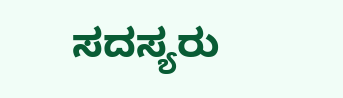ಸದಸ್ಯರು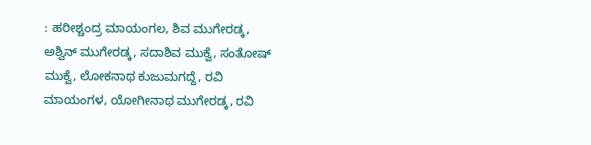: ಹರೀಶ್ಚಂದ್ರ ಮಾಯಂಗಲ, ಶಿವ ಮುಗೇರಡ್ಕ, ಅಶ್ವಿನ್ ಮುಗೇರಡ್ಕ, ಸದಾಶಿವ ಮುಕ್ವೆ, ಸಂತೋಷ್ ಮುಕ್ವೆ, ಲೋಕನಾಥ ಕುಜುಮಗದ್ದೆ, ರವಿ ಮಾಯಂಗಳ, ಯೋಗೀನಾಥ ಮುಗೇರಡ್ಕ, ರವಿ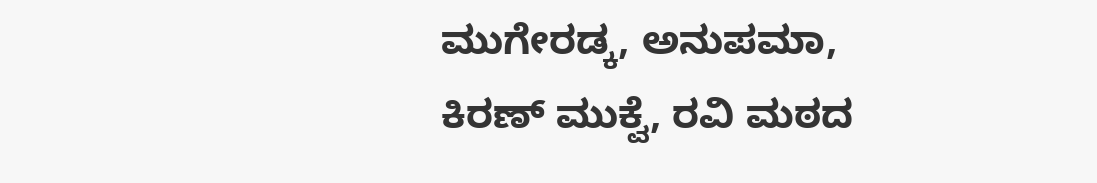ಮುಗೇರಡ್ಕ, ಅನುಪಮಾ, ಕಿರಣ್ ಮುಕ್ವೆ, ರವಿ ಮಠದ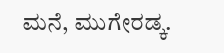ಮನೆ, ಮುಗೇರಡ್ಕ.